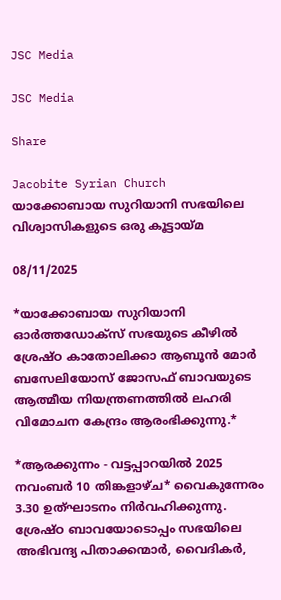JSC Media

JSC Media

Share

Jacobite Syrian Church
യാക്കോബായ സുറിയാനി സഭയിലെ വിശ്വാസികളുടെ ഒരു കൂട്ടായ്മ

08/11/2025

*യാക്കോബായ സുറിയാനി ഓർത്തഡോക്സ്‌ സഭയുടെ കീഴിൽ ശ്രേഷ്ഠ കാതോലിക്കാ ആബൂൻ മോർ ബസേലിയോസ്‌ ജോസഫ് ബാവയുടെ ആത്മീയ നിയന്ത്രണത്തിൽ ലഹരി വിമോചന കേന്ദ്രം ആരംഭിക്കുന്നു.*

*ആരക്കുന്നം - വട്ടപ്പാറയിൽ 2025 നവംബർ 10 തിങ്കളാഴ്ച* വൈകുന്നേരം 3.30 ഉത്ഘാടനം നിർവഹിക്കുന്നു. ശ്രേഷ്‌ഠ ബാവയോടൊപ്പം സഭയിലെ അഭിവന്ദ്യ പിതാക്കന്മാർ, വൈദികർ,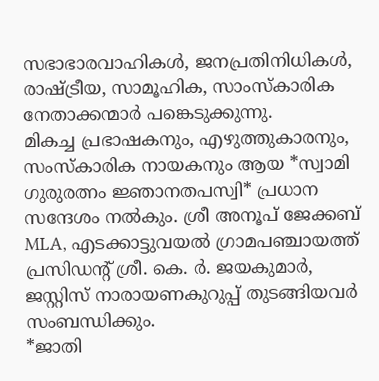സഭാഭാരവാഹികൾ, ജനപ്രതിനിധികൾ, രാഷ്ട്രീയ, സാമൂഹിക, സാംസ്‌കാരിക നേതാക്കന്മാർ പങ്കെടുക്കുന്നു.
മികച്ച പ്രഭാഷകനും, എഴുത്തുകാരനും, സംസ്‌കാരിക നായകനും ആയ *സ്വാമി ഗുരുരത്നം ജ്ഞാനതപസ്വി* പ്രധാന സന്ദേശം നൽകും. ശ്രീ അനൂപ് ജേക്കബ് MLA, എടക്കാട്ടുവയൽ ഗ്രാമപഞ്ചായത്ത് പ്രസിഡന്റ്‌ ശ്രീ. കെ. ർ. ജയകുമാർ, ജസ്റ്റിസ് നാരായണകുറുപ്പ് തുടങ്ങിയവർ സംബന്ധിക്കും.
*ജാതി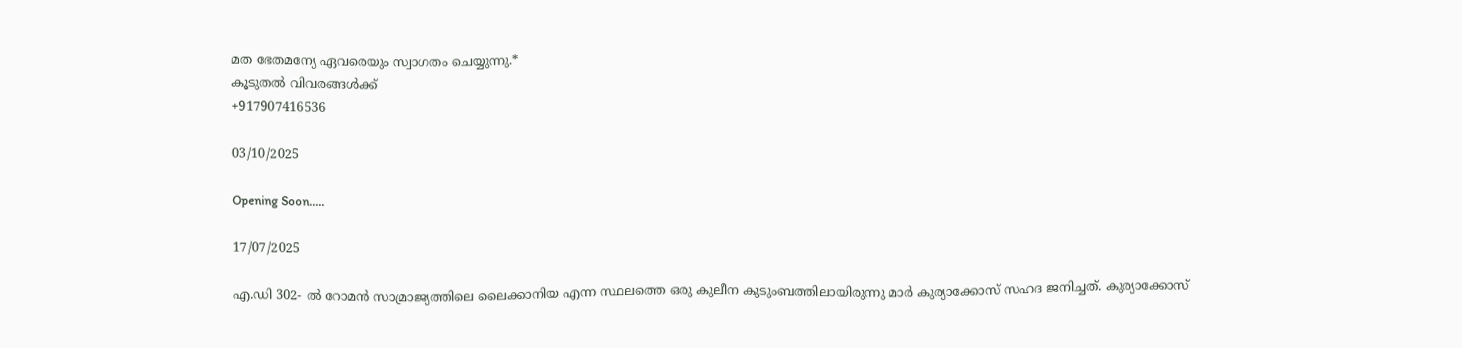മത ഭേതമന്യേ ഏവരെയും സ്വാഗതം ചെയ്യുന്നു.*
കൂടുതൽ വിവരങ്ങൾക്ക്
+917907416536

03/10/2025

Opening Soon.....

17/07/2025

എ.ഡി 302- ൽ റോമൻ സാമ്രാജ്യത്തിലെ ലൈക്കാനിയ എന്ന സ്ഥലത്തെ ഒരു കുലീന കുടുംബത്തിലായിരുന്നു മാർ കുര്യാക്കോസ് സഹദ ജനിച്ചത്. കുര്യാക്കോസ്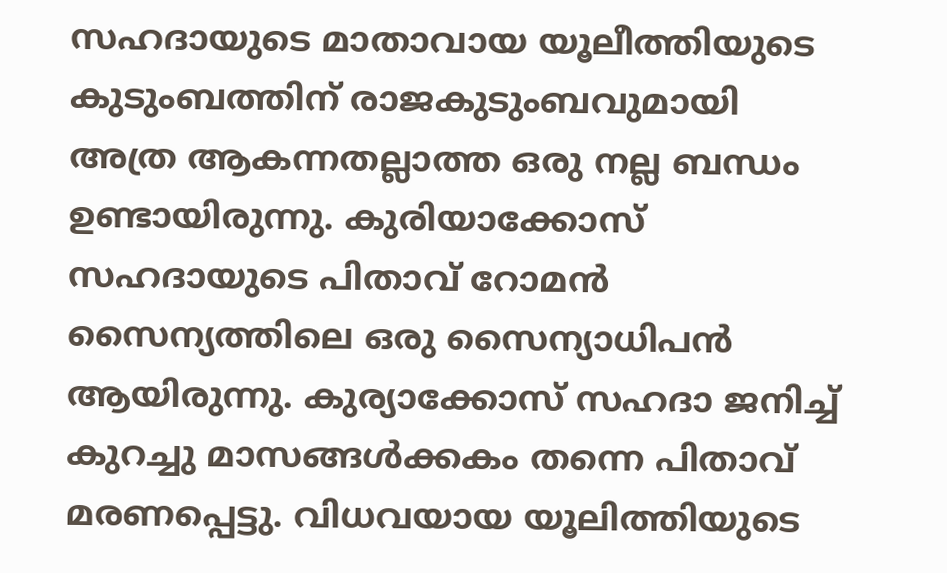സഹദായുടെ മാതാവായ യൂലീത്തിയുടെ കുടുംബത്തിന് രാജകുടുംബവുമായി അത്ര ആകന്നതല്ലാത്ത ഒരു നല്ല ബന്ധം ഉണ്ടായിരുന്നു. കുരിയാക്കോസ് സഹദായുടെ പിതാവ് റോമൻ സൈന്യത്തിലെ ഒരു സൈന്യാധിപൻ ആയിരുന്നു. കുര്യാക്കോസ് സഹദാ ജനിച്ച് കുറച്ചു മാസങ്ങൾക്കകം തന്നെ പിതാവ് മരണപ്പെട്ടു. വിധവയായ യൂലിത്തിയുടെ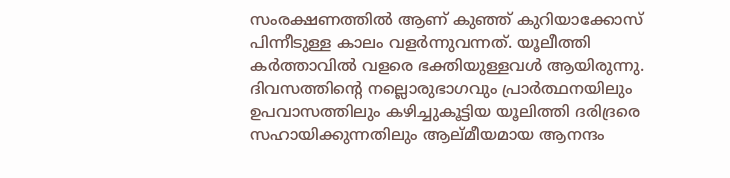സംരക്ഷണത്തിൽ ആണ് കുഞ്ഞ് കുറിയാക്കോസ് പിന്നീടുള്ള കാലം വളർന്നുവന്നത്. യൂലീത്തി കർത്താവിൽ വളരെ ഭക്തിയുള്ളവൾ ആയിരുന്നു. ദിവസത്തിന്റെ നല്ലൊരുഭാഗവും പ്രാർത്ഥനയിലും ഉപവാസത്തിലും കഴിച്ചുകൂട്ടിയ യൂലിത്തി ദരിദ്രരെ സഹായിക്കുന്നതിലും ആല്മീയമായ ആനന്ദം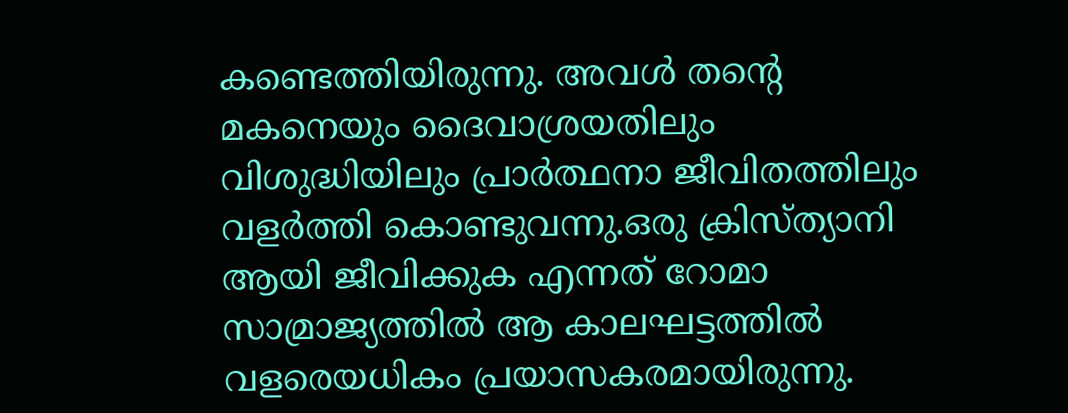കണ്ടെത്തിയിരുന്നു. അവൾ തന്റെ മകനെയും ദൈവാശ്രയതിലും വിശുദ്ധിയിലും പ്രാർത്ഥനാ ജീവിതത്തിലും വളർത്തി കൊണ്ടുവന്നു.ഒരു ക്രിസ്ത്യാനി ആയി ജീവിക്കുക എന്നത് റോമാ സാമ്രാജ്യത്തിൽ ആ കാലഘട്ടത്തിൽ വളരെയധികം പ്രയാസകരമായിരുന്നു.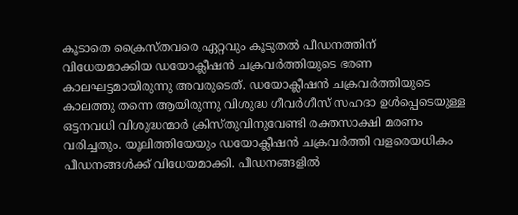കൂടാതെ ക്രൈസ്തവരെ ഏറ്റവും കൂടുതൽ പീഡനത്തിന് വിധേയമാക്കിയ ഡയോക്ലീഷൻ ചക്രവർത്തിയുടെ ഭരണ കാലഘട്ടമായിരുന്നു അവരുടെത്. ഡയോക്ലീഷൻ ചക്രവർത്തിയുടെ കാലത്തു തന്നെ ആയിരുന്നു വിശുദ്ധ ഗീവർഗീസ് സഹദാ ഉൾപ്പെടെയുള്ള ഒട്ടനവധി വിശുദ്ധന്മാർ ക്രിസ്തുവിനുവേണ്ടി രക്തസാക്ഷി മരണം വരിച്ചതും. യൂലിത്തിയേയും ഡയോക്ലീഷൻ ചക്രവർത്തി വളരെയധികം പീഡനങ്ങൾക്ക് വിധേയമാക്കി. പീഡനങ്ങളിൽ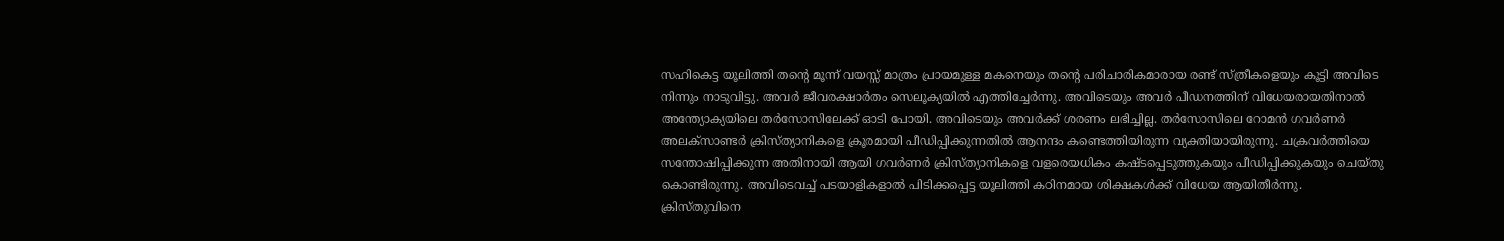സഹികെട്ട യൂലിത്തി തന്റെ മൂന്ന് വയസ്സ് മാത്രം പ്രായമുള്ള മകനെയും തന്റെ പരിചാരികമാരായ രണ്ട് സ്ത്രീകളെയും കൂട്ടി അവിടെ നിന്നും നാടുവിട്ടു. അവർ ജീവരക്ഷാർതം സെലൂക്യയിൽ എത്തിച്ചേർന്നു. അവിടെയും അവർ പീഡനത്തിന് വിധേയരായതിനാൽ അന്ത്യോക്യയിലെ തർസോസിലേക്ക് ഓടി പോയി. അവിടെയും അവർക്ക് ശരണം ലഭിച്ചില്ല. തർസോസിലെ റോമൻ ഗവർണർ അലക്സാണ്ടർ ക്രിസ്ത്യാനികളെ ക്രൂരമായി പീഡിപ്പിക്കുന്നതിൽ ആനന്ദം കണ്ടെത്തിയിരുന്ന വ്യക്തിയായിരുന്നു. ചക്രവർത്തിയെ സന്തോഷിപ്പിക്കുന്ന അതിനായി ആയി ഗവർണർ ക്രിസ്ത്യാനികളെ വളരെയധികം കഷ്ടപ്പെടുത്തുകയും പീഡിപ്പിക്കുകയും ചെയ്തു കൊണ്ടിരുന്നു. അവിടെവച്ച് പടയാളികളാൽ പിടിക്കപ്പെട്ട യൂലിത്തി കഠിനമായ ശിക്ഷകൾക്ക് വിധേയ ആയിതീർന്നു. ക്രിസ്തുവിനെ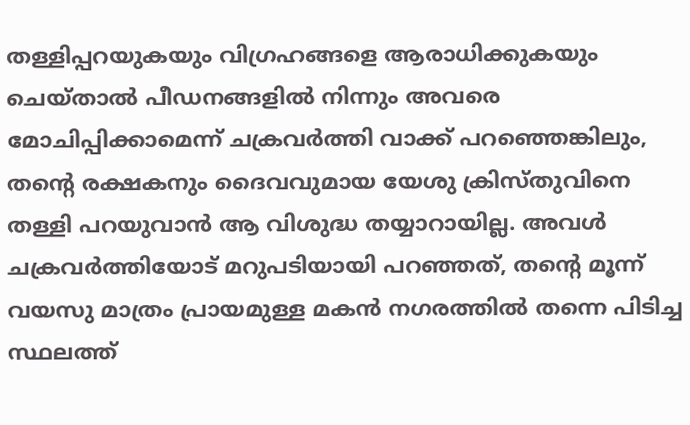തള്ളിപ്പറയുകയും വിഗ്രഹങ്ങളെ ആരാധിക്കുകയും ചെയ്താൽ പീഡനങ്ങളിൽ നിന്നും അവരെ മോചിപ്പിക്കാമെന്ന് ചക്രവർത്തി വാക്ക് പറഞ്ഞെങ്കിലും, തന്റെ രക്ഷകനും ദൈവവുമായ യേശു ക്രിസ്തുവിനെ തള്ളി പറയുവാൻ ആ വിശുദ്ധ തയ്യാറായില്ല. അവൾ ചക്രവർത്തിയോട് മറുപടിയായി പറഞ്ഞത്, തന്റെ മൂന്ന് വയസു മാത്രം പ്രായമുള്ള മകൻ നഗരത്തിൽ തന്നെ പിടിച്ച സ്ഥലത്ത്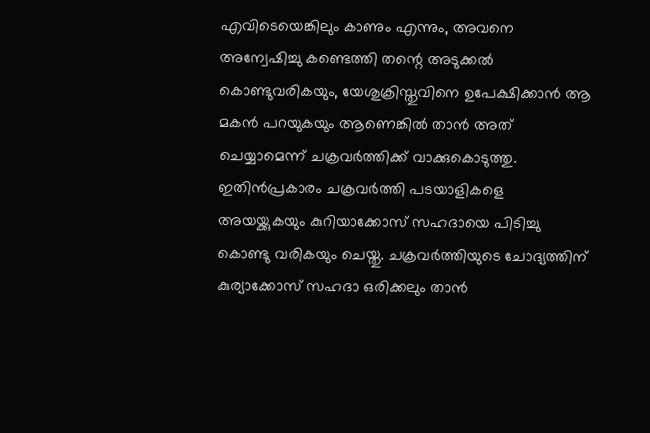എവിടെയെങ്കിലും കാണും എന്നും, അവനെ അന്വേഷിച്ചു കണ്ടെത്തി തന്റെ അടുക്കൽ കൊണ്ടുവരികയും, യേശുക്രിസ്തുവിനെ ഉപേക്ഷിക്കാൻ ആ മകൻ പറയുകയും ആണെങ്കിൽ താൻ അത് ചെയ്യാമെന്ന് ചക്രവർത്തിക്ക് വാക്കുകൊടുത്തു. ഇതിൻപ്രകാരം ചക്രവർത്തി പടയാളികളെ അയയ്ക്കുകയും കുറിയാക്കോസ് സഹദായെ പിടിച്ചു കൊണ്ടു വരികയും ചെയ്തു. ചക്രവർത്തിയുടെ ചോദ്യത്തിന് കുര്യാക്കോസ് സഹദാ ഒരിക്കലും താൻ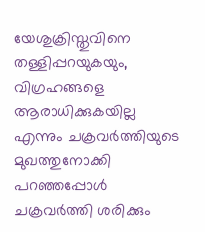യേശുക്രിസ്തുവിനെ തള്ളിപ്പറയുകയും, വിഗ്രഹങ്ങളെ ആരാധിക്കുകയില്ല എന്നും ചക്രവർത്തിയുടെ മുഖത്തുനോക്കി പറഞ്ഞപ്പോൾ ചക്രവർത്തി ശരിക്കും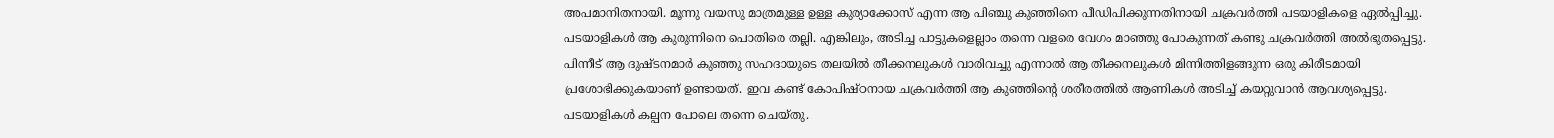അപമാനിതനായി. മൂന്നു വയസു മാത്രമുള്ള ഉള്ള കുര്യാക്കോസ് എന്ന ആ പിഞ്ചു കുഞ്ഞിനെ പീഡിപിക്കുന്നതിനായി ചക്രവർത്തി പടയാളികളെ ഏൽപ്പിച്ചു. പടയാളികൾ ആ കുരുന്നിനെ പൊതിരെ തല്ലി. എങ്കിലും, അടിച്ച പാട്ടുകളെല്ലാം തന്നെ വളരെ വേഗം മാഞ്ഞു പോകുന്നത് കണ്ടു ചക്രവർത്തി അൽഭുതപ്പെട്ടു. പിന്നീട് ആ ദുഷ്ടനമാർ കുഞ്ഞു സഹദായുടെ തലയിൽ തീക്കനലുകൾ വാരിവച്ചു എന്നാൽ ആ തീക്കനലുകൾ മിന്നിത്തിളങ്ങുന്ന ഒരു കിരീടമായി പ്രശോഭിക്കുകയാണ് ഉണ്ടായത്. ഇവ കണ്ട് കോപിഷ്ഠനായ ചക്രവർത്തി ആ കുഞ്ഞിന്റെ ശരീരത്തിൽ ആണികൾ അടിച്ച് കയറ്റുവാൻ ആവശ്യപ്പെട്ടു. പടയാളികൾ കല്പന പോലെ തന്നെ ചെയ്തു.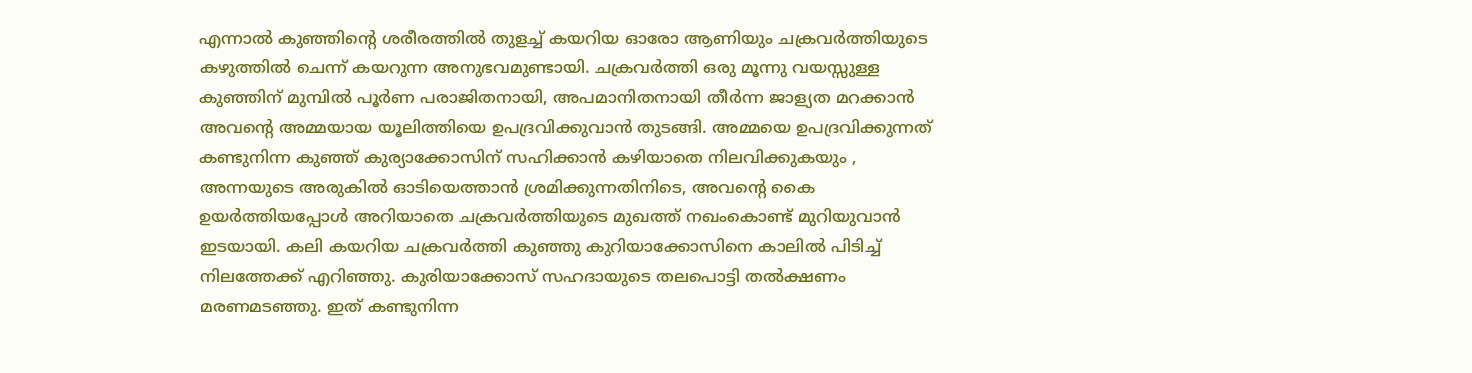എന്നാൽ കുഞ്ഞിന്റെ ശരീരത്തിൽ തുളച്ച് കയറിയ ഓരോ ആണിയും ചക്രവർത്തിയുടെ കഴുത്തിൽ ചെന്ന് കയറുന്ന അനുഭവമുണ്ടായി. ചക്രവർത്തി ഒരു മൂന്നു വയസ്സുള്ള കുഞ്ഞിന് മുമ്പിൽ പൂർണ പരാജിതനായി, അപമാനിതനായി തീർന്ന ജാള്യത മറക്കാൻ അവന്റെ അമ്മയായ യൂലിത്തിയെ ഉപദ്രവിക്കുവാൻ തുടങ്ങി. അമ്മയെ ഉപദ്രവിക്കുന്നത് കണ്ടുനിന്ന കുഞ്ഞ് കുര്യാക്കോസിന് സഹിക്കാൻ കഴിയാതെ നിലവിക്കുകയും , അന്നയുടെ അരുകിൽ ഓടിയെത്താൻ ശ്രമിക്കുന്നതിനിടെ, അവന്റെ കൈ ഉയർത്തിയപ്പോൾ അറിയാതെ ചക്രവർത്തിയുടെ മുഖത്ത് നഖംകൊണ്ട് മുറിയുവാൻ ഇടയായി. കലി കയറിയ ചക്രവർത്തി കുഞ്ഞു കുറിയാക്കോസിനെ കാലിൽ പിടിച്ച് നിലത്തേക്ക് എറിഞ്ഞു. കുരിയാക്കോസ് സഹദായുടെ തലപൊട്ടി തൽക്ഷണം മരണമടഞ്ഞു. ഇത് കണ്ടുനിന്ന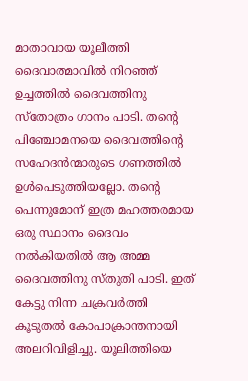മാതാവായ യൂലീത്തി ദൈവാത്മാവിൽ നിറഞ്ഞ് ഉച്ചത്തിൽ ദൈവത്തിനു സ്തോത്രം ഗാനം പാടി. തന്റെ പിഞ്ചോമനയെ ദൈവത്തിന്റെ സഹേദൻന്മാരുടെ ഗണത്തിൽ ഉൾപെടുത്തിയല്ലോ. തന്റെ പെന്നുമോന് ഇത്ര മഹത്തരമായ ഒരു സ്ഥാനം ദൈവം നൽകിയതിൽ ആ അമ്മ ദൈവത്തിനു സ്തുതി പാടി. ഇത് കേട്ടു നിന്ന ചക്രവർത്തി കൂടുതൽ കോപാക്രാന്തനായി അലറിവിളിച്ചു. യൂലിത്തിയെ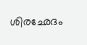ശിരഛേദം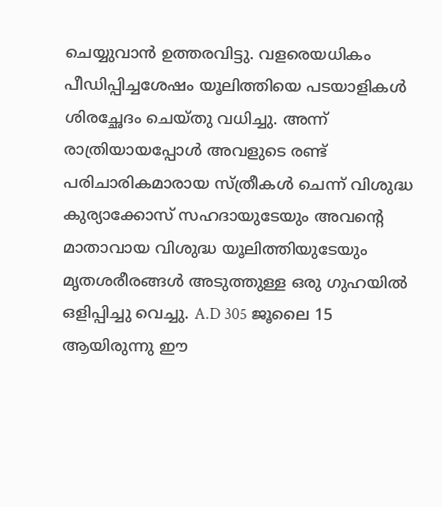ചെയ്യുവാൻ ഉത്തരവിട്ടു. വളരെയധികം പീഡിപ്പിച്ചശേഷം യൂലിത്തിയെ പടയാളികൾ ശിരച്ഛേദം ചെയ്തു വധിച്ചു. അന്ന് രാത്രിയായപ്പോൾ അവളുടെ രണ്ട് പരിചാരികമാരായ സ്ത്രീകൾ ചെന്ന് വിശുദ്ധ കുര്യാക്കോസ് സഹദായുടേയും അവന്റെ മാതാവായ വിശുദ്ധ യൂലിത്തിയുടേയും മൃതശരീരങ്ങൾ അടുത്തുള്ള ഒരു ഗുഹയിൽ ഒളിപ്പിച്ചു വെച്ചു. A.D 305 ജൂലൈ 15 ആയിരുന്നു ഈ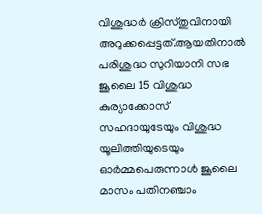വിശുദ്ധർ ക്രിസ്തുവിനായി അറുക്കപ്പെട്ടത്.ആയതിനാൽ പരിശുദ്ധ സുറിയാനി സഭ ജൂലൈ 15 വിശുദ്ധ കുര്യാക്കോസ് സഹദായുടേയും വിശുദ്ധ യൂലിത്തിയുടെയും ഓർമ്മപെരുന്നാൾ ജൂലൈ മാസം പതിനഞ്ചാം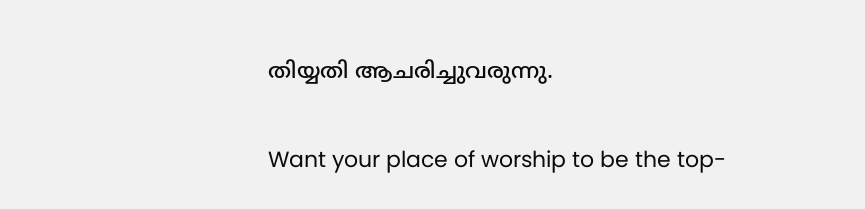തിയ്യതി ആചരിച്ചുവരുന്നു.

Want your place of worship to be the top-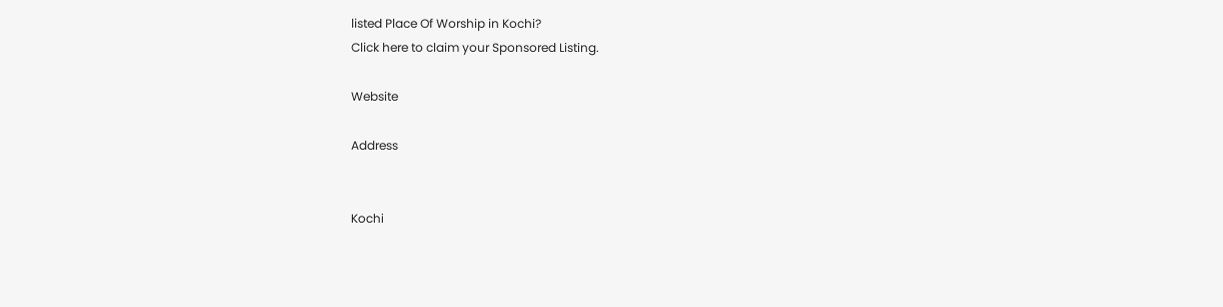listed Place Of Worship in Kochi?
Click here to claim your Sponsored Listing.

Website

Address


Kochi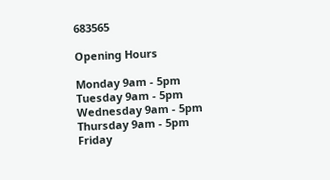683565

Opening Hours

Monday 9am - 5pm
Tuesday 9am - 5pm
Wednesday 9am - 5pm
Thursday 9am - 5pm
Friday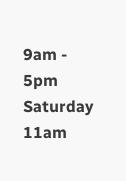9am - 5pm
Saturday 11am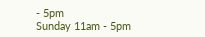- 5pm
Sunday 11am - 5pm